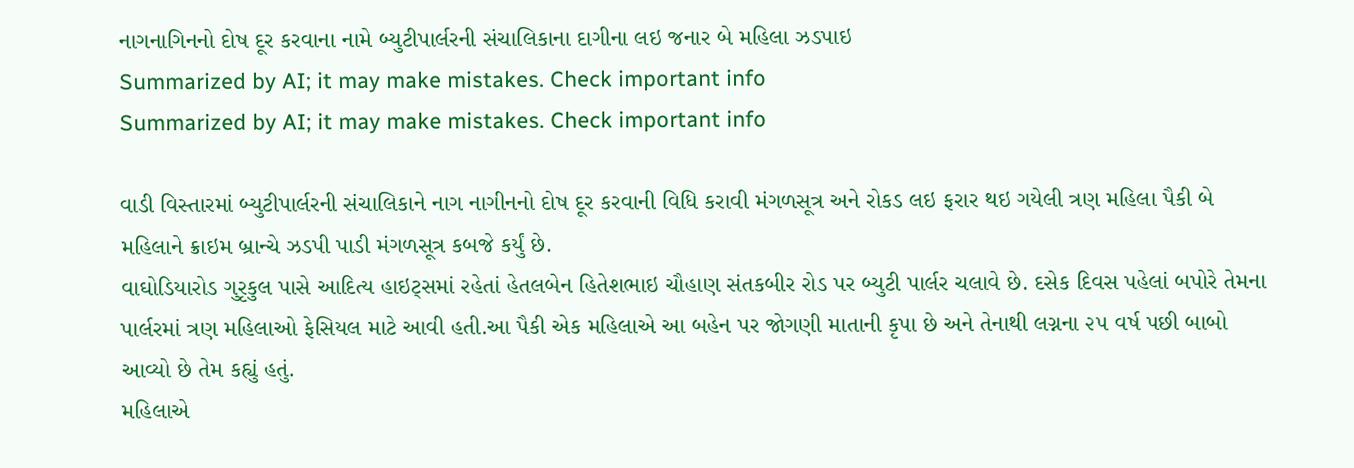નાગનાગિનનો દોષ દૂર કરવાના નામે બ્યુટીપાર્લરની સંચાલિકાના દાગીના લઇ જનાર બે મહિલા ઝડપાઇ
Summarized by AI; it may make mistakes. Check important info
Summarized by AI; it may make mistakes. Check important info

વાડી વિસ્તારમાં બ્યુટીપાર્લરની સંચાલિકાને નાગ નાગીનનો દોષ દૂર કરવાની વિધિ કરાવી મંગળસૂત્ર અને રોકડ લઇ ફરાર થઇ ગયેલી ત્રણ મહિલા પૈકી બે મહિલાને ક્રાઇમ બ્રાન્ચે ઝડપી પાડી મંગળસૂત્ર કબજે કર્યું છે.
વાઘોડિયારોડ ગુરૃકુલ પાસે આદિત્ય હાઇટ્સમાં રહેતાં હેતલબેન હિતેશભાઇ ચૌહાણ સંતકબીર રોડ પર બ્યુટી પાર્લર ચલાવે છે. દસેક દિવસ પહેલાં બપોરે તેમના પાર્લરમાં ત્રણ મહિલાઓ ફેસિયલ માટે આવી હતી.આ પૈકી એક મહિલાએ આ બહેન પર જોગણી માતાની કૃપા છે અને તેનાથી લગ્નના ૨૫ વર્ષ પછી બાબો આવ્યો છે તેમ કહ્યું હતું.
મહિલાએ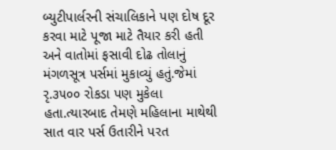બ્યુટીપાર્લરની સંચાલિકાને પણ દોષ દૂર કરવા માટે પૂજા માટે તૈયાર કરી હતી અને વાતોમાં ફસાવી દોઢ તોલાનું મંગળસૂત્ર પર્સમાં મુકાવ્યું હતું.જેમાં રૃ.૩૫૦૦ રોકડા પણ મુકેલા હતા.ત્યારબાદ તેમણે મહિલાના માથેથી સાત વાર પર્સ ઉતારીને પરત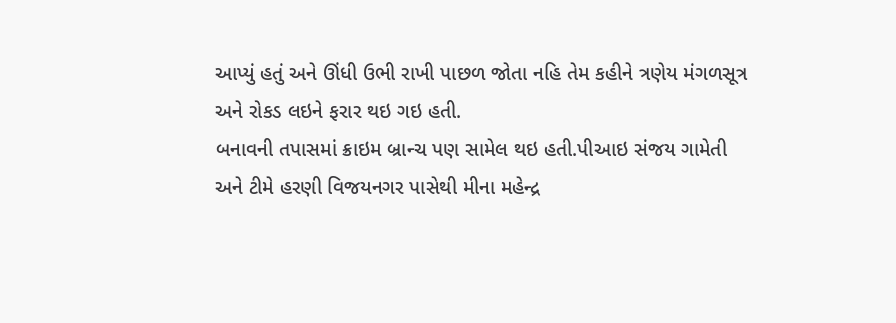આપ્યું હતું અને ઊંધી ઉભી રાખી પાછળ જોતા નહિ તેમ કહીને ત્રણેય મંગળસૂત્ર અને રોકડ લઇને ફરાર થઇ ગઇ હતી.
બનાવની તપાસમાં ક્રાઇમ બ્રાન્ચ પણ સામેલ થઇ હતી.પીઆઇ સંજય ગામેતી અને ટીમે હરણી વિજયનગર પાસેથી મીના મહેન્દ્ર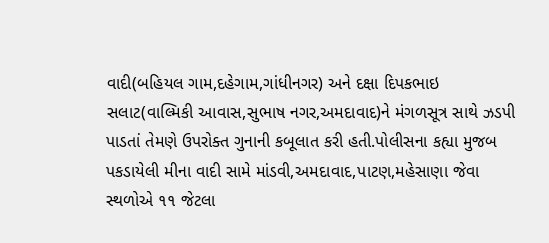વાદી(બહિયલ ગામ,દહેગામ,ગાંધીનગર) અને દક્ષા દિપકભાઇ સલાટ(વાલ્મિકી આવાસ,સુભાષ નગર,અમદાવાદ)ને મંગળસૂત્ર સાથે ઝડપી પાડતાં તેમણે ઉપરોક્ત ગુનાની કબૂલાત કરી હતી.પોલીસના કહ્યા મુજબ પકડાયેલી મીના વાદી સામે માંડવી,અમદાવાદ,પાટણ,મહેસાણા જેવા સ્થળોએ ૧૧ જેટલા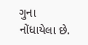ગુના નોંધાયેલા છે.